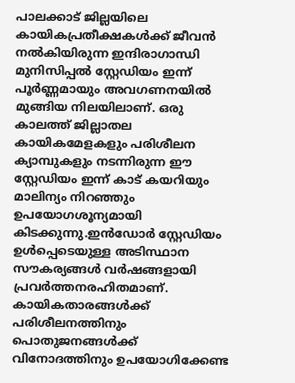പാലക്കാട് ജില്ലയിലെ കായികപ്രതീക്ഷകൾക്ക് ജീവൻ നൽകിയിരുന്ന ഇന്ദിരാഗാന്ധി മുനിസിപ്പൽ സ്റ്റേഡിയം ഇന്ന് പൂർണ്ണമായും അവഗണനയിൽ മുങ്ങിയ നിലയിലാണ്. ഒരു കാലത്ത് ജില്ലാതല കായികമേളകളും പരിശീലന ക്യാമ്പുകളും നടന്നിരുന്ന ഈ സ്റ്റേഡിയം ഇന്ന് കാട് കയറിയും മാലിന്യം നിറഞ്ഞും ഉപയോഗശൂന്യമായി കിടക്കുന്നു.ഇൻഡോർ സ്റ്റേഡിയം ഉൾപ്പെടെയുള്ള അടിസ്ഥാന സൗകര്യങ്ങൾ വർഷങ്ങളായി പ്രവർത്തനരഹിതമാണ്. കായികതാരങ്ങൾക്ക് പരിശീലനത്തിനും പൊതുജനങ്ങൾക്ക് വിനോദത്തിനും ഉപയോഗിക്കേണ്ട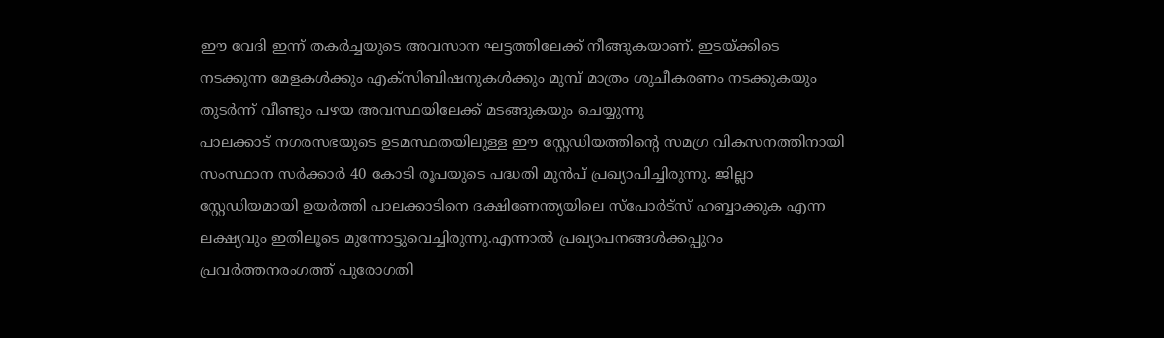ഈ വേദി ഇന്ന് തകർച്ചയുടെ അവസാന ഘട്ടത്തിലേക്ക് നീങ്ങുകയാണ്. ഇടയ്ക്കിടെ നടക്കുന്ന മേളകൾക്കും എക്സിബിഷനുകൾക്കും മുമ്പ് മാത്രം ശുചീകരണം നടക്കുകയും തുടർന്ന് വീണ്ടും പഴയ അവസ്ഥയിലേക്ക് മടങ്ങുകയും ചെയ്യുന്നു
പാലക്കാട് നഗരസഭയുടെ ഉടമസ്ഥതയിലുള്ള ഈ സ്റ്റേഡിയത്തിന്റെ സമഗ്ര വികസനത്തിനായി സംസ്ഥാന സർക്കാർ 40 കോടി രൂപയുടെ പദ്ധതി മുൻപ് പ്രഖ്യാപിച്ചിരുന്നു. ജില്ലാ സ്റ്റേഡിയമായി ഉയർത്തി പാലക്കാടിനെ ദക്ഷിണേന്ത്യയിലെ സ്പോർട്സ് ഹബ്ബാക്കുക എന്ന ലക്ഷ്യവും ഇതിലൂടെ മുന്നോട്ടുവെച്ചിരുന്നു.എന്നാൽ പ്രഖ്യാപനങ്ങൾക്കപ്പുറം പ്രവർത്തനരംഗത്ത് പുരോഗതി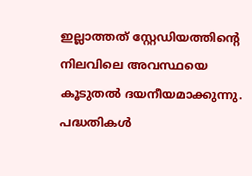ഇല്ലാത്തത് സ്റ്റേഡിയത്തിന്റെ നിലവിലെ അവസ്ഥയെ കൂടുതൽ ദയനീയമാക്കുന്നു. പദ്ധതികൾ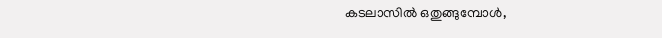കടലാസിൽ ഒതുങ്ങുമ്പോൾ,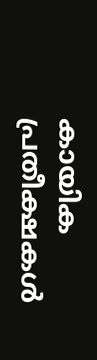കായിക പ്രതീക്ഷകൾ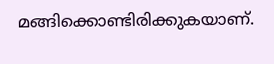മങ്ങിക്കൊണ്ടിരിക്കുകയാണ്.